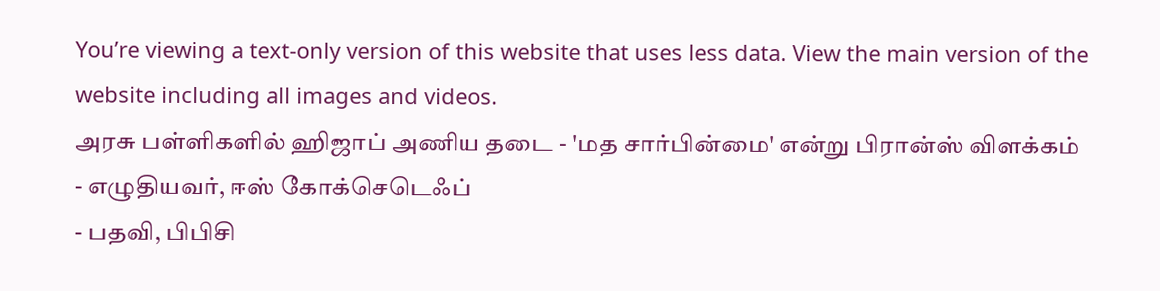You’re viewing a text-only version of this website that uses less data. View the main version of the website including all images and videos.
அரசு பள்ளிகளில் ஹிஜாப் அணிய தடை - 'மத சார்பின்மை' என்று பிரான்ஸ் விளக்கம்
- எழுதியவர், ஈஸ் கோக்செடெஃப்
- பதவி, பிபிசி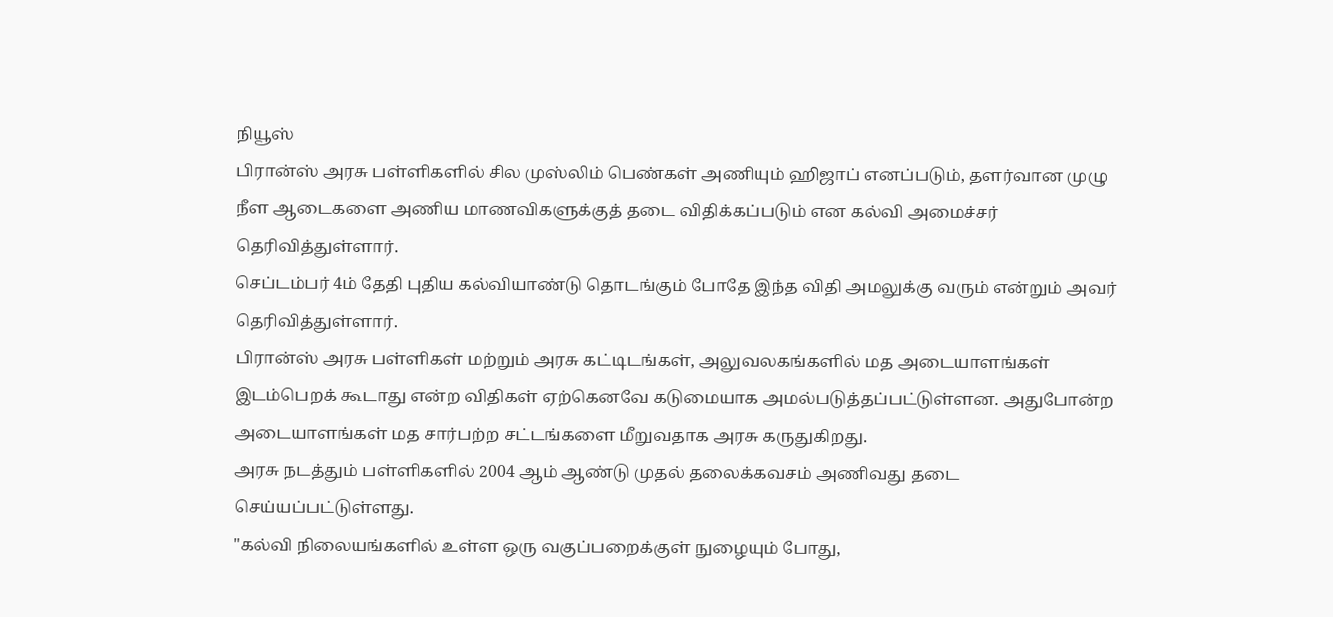நியூஸ்
பிரான்ஸ் அரசு பள்ளிகளில் சில முஸ்லிம் பெண்கள் அணியும் ஹிஜாப் எனப்படும், தளர்வான முழு நீள ஆடைகளை அணிய மாணவிகளுக்குத் தடை விதிக்கப்படும் என கல்வி அமைச்சர் தெரிவித்துள்ளார்.
செப்டம்பர் 4ம் தேதி புதிய கல்வியாண்டு தொடங்கும் போதே இந்த விதி அமலுக்கு வரும் என்றும் அவர் தெரிவித்துள்ளார்.
பிரான்ஸ் அரசு பள்ளிகள் மற்றும் அரசு கட்டிடங்கள், அலுவலகங்களில் மத அடையாளங்கள் இடம்பெறக் கூடாது என்ற விதிகள் ஏற்கெனவே கடுமையாக அமல்படுத்தப்பட்டுள்ளன. அதுபோன்ற அடையாளங்கள் மத சார்பற்ற சட்டங்களை மீறுவதாக அரசு கருதுகிறது.
அரசு நடத்தும் பள்ளிகளில் 2004 ஆம் ஆண்டு முதல் தலைக்கவசம் அணிவது தடை செய்யப்பட்டுள்ளது.
"கல்வி நிலையங்களில் உள்ள ஒரு வகுப்பறைக்குள் நுழையும் போது,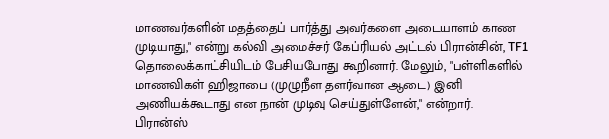மாணவர்களின் மதத்தைப் பார்த்து அவர்களை அடையாளம் காண முடியாது," என்று கல்வி அமைச்சர் கேப்ரியல் அட்டல் பிரான்சின், TF1 தொலைக்காட்சியிடம் பேசியபோது கூறினார். மேலும், "பள்ளிகளில் மாணவிகள் ஹிஜாபை (முழுநீள தளர்வான ஆடை) இனி அணியக்கூடாது என நான் முடிவு செய்துள்ளேன்," என்றார்.
பிரான்ஸ்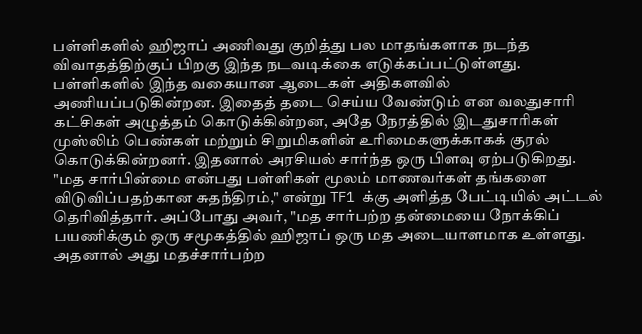பள்ளிகளில் ஹிஜாப் அணிவது குறித்து பல மாதங்களாக நடந்த விவாதத்திற்குப் பிறகு இந்த நடவடிக்கை எடுக்கப்பட்டுள்ளது.
பள்ளிகளில் இந்த வகையான ஆடைகள் அதிகளவில் அணியப்படுகின்றன. இதைத் தடை செய்ய வேண்டும் என வலதுசாரி கட்சிகள் அழுத்தம் கொடுக்கின்றன, அதே நேரத்தில் இடதுசாரிகள் முஸ்லிம் பெண்கள் மற்றும் சிறுமிகளின் உரிமைகளுக்காகக் குரல் கொடுக்கின்றனர். இதனால் அரசியல் சார்ந்த ஒரு பிளவு ஏற்படுகிறது.
"மத சார்பின்மை என்பது பள்ளிகள் மூலம் மாணவர்கள் தங்களை விடுவிப்பதற்கான சுதந்திரம்," என்று TF1 க்கு அளித்த பேட்டியில் அட்டல் தெரிவித்தார். அப்போது அவர், "மத சார்பற்ற தன்மையை நோக்கிப் பயணிக்கும் ஒரு சமூகத்தில் ஹிஜாப் ஒரு மத அடையாளமாக உள்ளது. அதனால் அது மதச்சார்பற்ற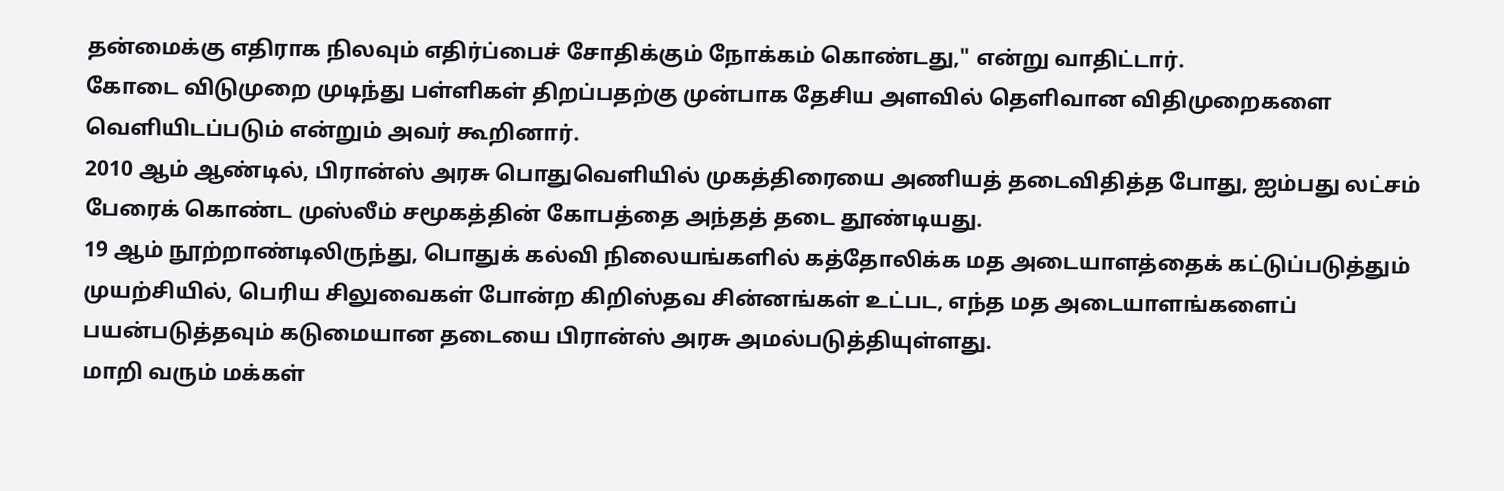தன்மைக்கு எதிராக நிலவும் எதிர்ப்பைச் சோதிக்கும் நோக்கம் கொண்டது," என்று வாதிட்டார்.
கோடை விடுமுறை முடிந்து பள்ளிகள் திறப்பதற்கு முன்பாக தேசிய அளவில் தெளிவான விதிமுறைகளை வெளியிடப்படும் என்றும் அவர் கூறினார்.
2010 ஆம் ஆண்டில், பிரான்ஸ் அரசு பொதுவெளியில் முகத்திரையை அணியத் தடைவிதித்த போது, ஐம்பது லட்சம் பேரைக் கொண்ட முஸ்லீம் சமூகத்தின் கோபத்தை அந்தத் தடை தூண்டியது.
19 ஆம் நூற்றாண்டிலிருந்து, பொதுக் கல்வி நிலையங்களில் கத்தோலிக்க மத அடையாளத்தைக் கட்டுப்படுத்தும் முயற்சியில், பெரிய சிலுவைகள் போன்ற கிறிஸ்தவ சின்னங்கள் உட்பட, எந்த மத அடையாளங்களைப் பயன்படுத்தவும் கடுமையான தடையை பிரான்ஸ் அரசு அமல்படுத்தியுள்ளது.
மாறி வரும் மக்கள்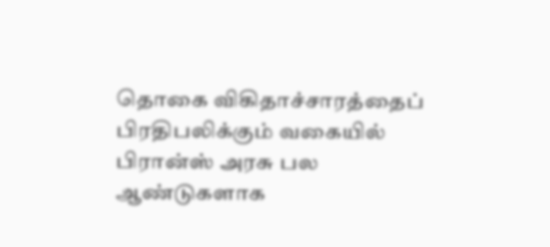தொகை விகிதாச்சாரத்தைப் பிரதிபலிக்கும் வகையில் பிரான்ஸ் அரசு பல ஆண்டுகளாக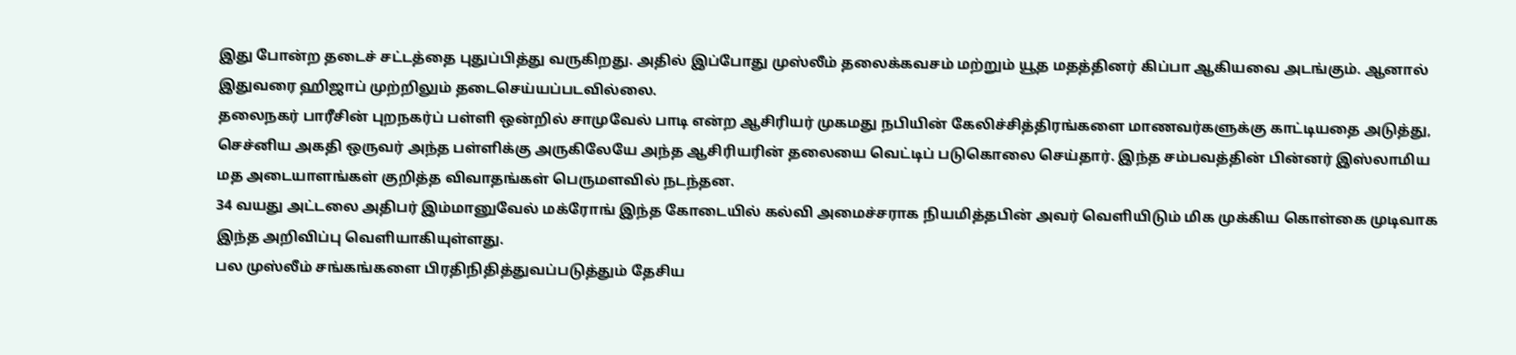இது போன்ற தடைச் சட்டத்தை புதுப்பித்து வருகிறது. அதில் இப்போது முஸ்லீம் தலைக்கவசம் மற்றும் யூத மதத்தினர் கிப்பா ஆகியவை அடங்கும். ஆனால் இதுவரை ஹிஜாப் முற்றிலும் தடைசெய்யப்படவில்லை.
தலைநகர் பாரீசின் புறநகர்ப் பள்ளி ஒன்றில் சாமுவேல் பாடி என்ற ஆசிரியர் முகமது நபியின் கேலிச்சித்திரங்களை மாணவர்களுக்கு காட்டியதை அடுத்து, செச்னிய அகதி ஒருவர் அந்த பள்ளிக்கு அருகிலேயே அந்த ஆசிரியரின் தலையை வெட்டிப் படுகொலை செய்தார். இந்த சம்பவத்தின் பின்னர் இஸ்லாமிய மத அடையாளங்கள் குறித்த விவாதங்கள் பெருமளவில் நடந்தன.
34 வயது அட்டலை அதிபர் இம்மானுவேல் மக்ரோங் இந்த கோடையில் கல்வி அமைச்சராக நியமித்தபின் அவர் வெளியிடும் மிக முக்கிய கொள்கை முடிவாக இந்த அறிவிப்பு வெளியாகியுள்ளது.
பல முஸ்லீம் சங்கங்களை பிரதிநிதித்துவப்படுத்தும் தேசிய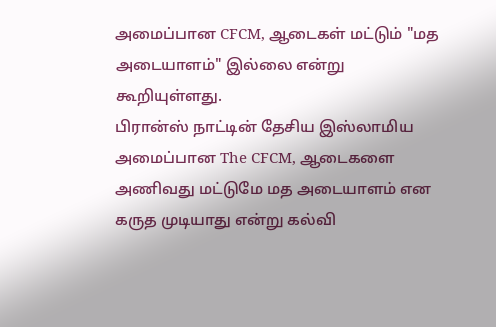அமைப்பான CFCM, ஆடைகள் மட்டும் "மத அடையாளம்" இல்லை என்று கூறியுள்ளது.
பிரான்ஸ் நாட்டின் தேசிய இஸ்லாமிய அமைப்பான The CFCM, ஆடைகளை அணிவது மட்டுமே மத அடையாளம் என கருத முடியாது என்று கல்வி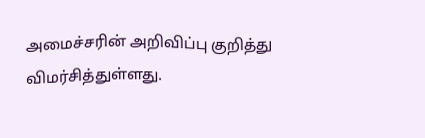அமைச்சரின் அறிவிப்பு குறித்து விமர்சித்துள்ளது.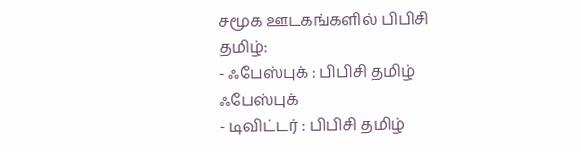சமூக ஊடகங்களில் பிபிசி தமிழ்:
- ஃபேஸ்புக் : பிபிசி தமிழ் ஃபேஸ்புக்
- டிவிட்டர் : பிபிசி தமிழ்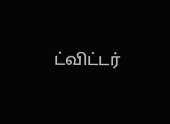ட்விட்டர்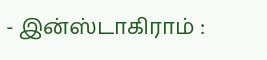- இன்ஸ்டாகிராம் :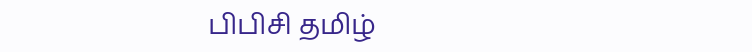பிபிசி தமிழ்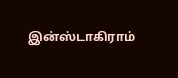இன்ஸ்டாகிராம்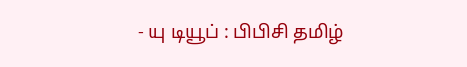- யு டியூப் : பிபிசி தமிழ்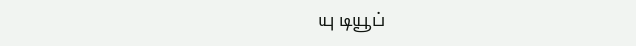யு டியூப்